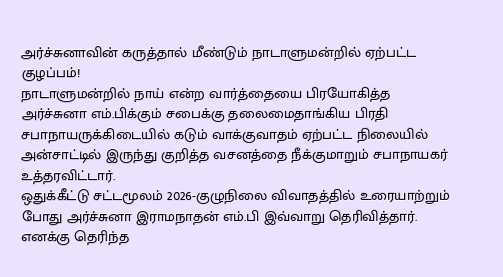அர்ச்சுனாவின் கருத்தால் மீண்டும் நாடாளுமன்றில் ஏற்பட்ட குழப்பம்!
நாடாளுமன்றில் நாய் என்ற வார்த்தையை பிரயோகித்த அர்ச்சுனா எம்.பிக்கும் சபைக்கு தலைமைதாங்கிய பிரதி சபாநாயருக்கிடையில் கடும் வாக்குவாதம் ஏற்பட்ட நிலையில் அன்சாட்டில் இருந்து குறித்த வசனத்தை நீக்குமாறும் சபாநாயகர் உத்தரவிட்டார்.
ஒதுக்கீட்டு சட்டமூலம் 2026-குழுநிலை விவாதத்தில் உரையாற்றும் போது அர்ச்சுனா இராமநாதன் எம்.பி இவ்வாறு தெரிவித்தார்.
எனக்கு தெரிந்த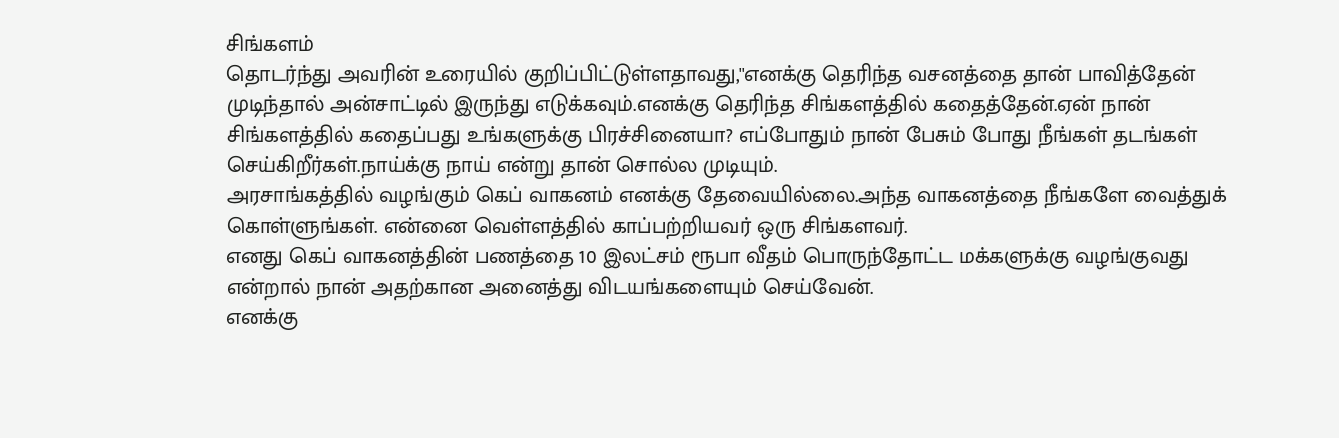சிங்களம்
தொடர்ந்து அவரின் உரையில் குறிப்பிட்டுள்ளதாவது,''எனக்கு தெரிந்த வசனத்தை தான் பாவித்தேன் முடிந்தால் அன்சாட்டில் இருந்து எடுக்கவும்.எனக்கு தெரிந்த சிங்களத்தில் கதைத்தேன்.ஏன் நான் சிங்களத்தில் கதைப்பது உங்களுக்கு பிரச்சினையா? எப்போதும் நான் பேசும் போது நீங்கள் தடங்கள் செய்கிறீர்கள்.நாய்க்கு நாய் என்று தான் சொல்ல முடியும்.
அரசாங்கத்தில் வழங்கும் கெப் வாகனம் எனக்கு தேவையில்லை.அந்த வாகனத்தை நீங்களே வைத்துக் கொள்ளுங்கள். என்னை வெள்ளத்தில் காப்பற்றியவர் ஒரு சிங்களவர்.
எனது கெப் வாகனத்தின் பணத்தை 10 இலட்சம் ரூபா வீதம் பொருந்தோட்ட மக்களுக்கு வழங்குவது என்றால் நான் அதற்கான அனைத்து விடயங்களையும் செய்வேன்.
எனக்கு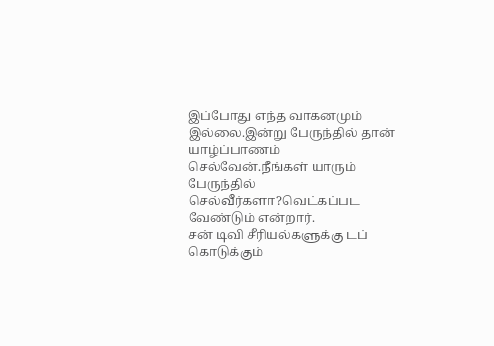இப்போது எந்த வாகனமும் இல்லை.இன்று பேருந்தில் தான் யாழ்ப்பாணம் செல்வேன்.நீங்கள் யாரும் பேருந்தில் செல்வீர்களா?வெட்கப்பட வேண்டும் என்றார்.
சன் டிவி சீரியல்களுக்கு டப் கொடுக்கும்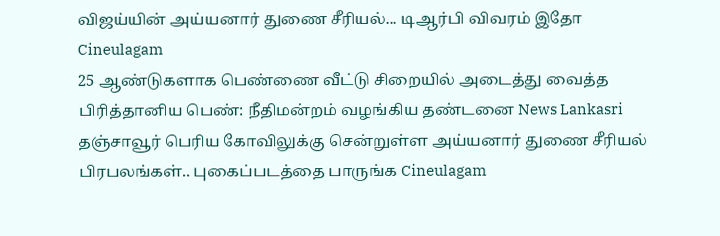விஜய்யின் அய்யனார் துணை சீரியல்... டிஆர்பி விவரம் இதோ Cineulagam
25 ஆண்டுகளாக பெண்ணை வீட்டு சிறையில் அடைத்து வைத்த பிரித்தானிய பெண்: நீதிமன்றம் வழங்கிய தண்டனை News Lankasri
தஞ்சாவூர் பெரிய கோவிலுக்கு சென்றுள்ள அய்யனார் துணை சீரியல் பிரபலங்கள்.. புகைப்படத்தை பாருங்க Cineulagam